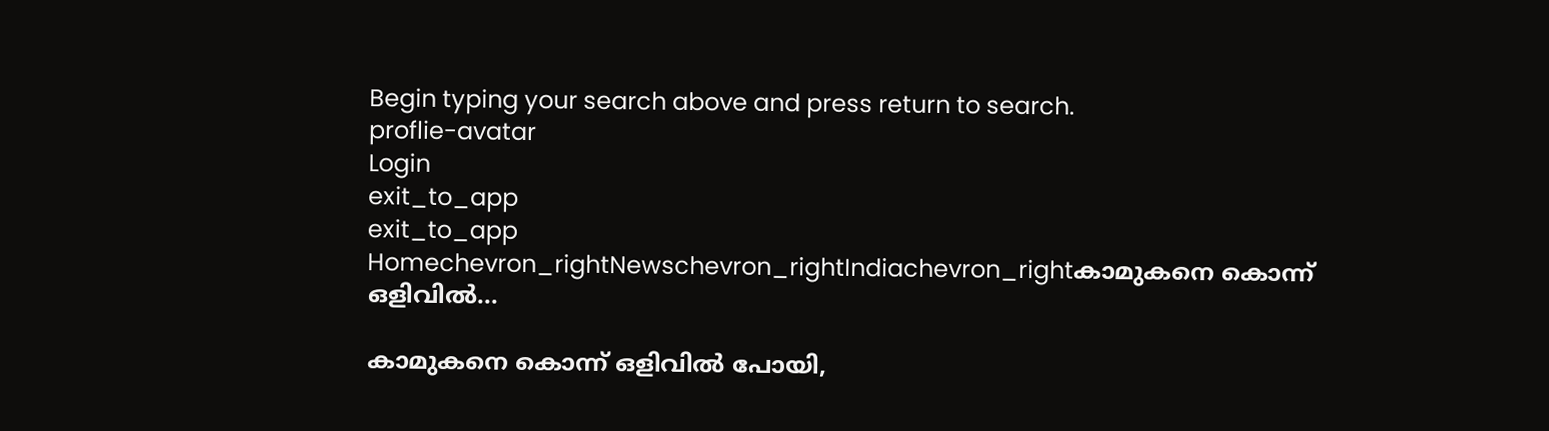Begin typing your search above and press return to search.
proflie-avatar
Login
exit_to_app
exit_to_app
Homechevron_rightNewschevron_rightIndiachevron_rightകാമുകനെ കൊന്ന് ഒളിവിൽ...

കാമുകനെ കൊന്ന് ഒളിവിൽ പോയി,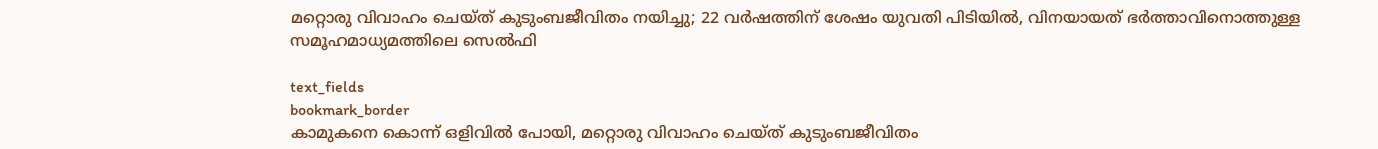മറ്റൊരു വിവാഹം ചെയ്ത് കുടുംബജീവിതം നയിച്ചു; 22 വർഷത്തിന് ശേഷം യുവതി പിടിയിൽ, വിനയായത് ഭർത്താവിനൊത്തുള്ള സമൂഹമാധ‍്യമത്തിലെ സെൽഫി

text_fields
bookmark_border
കാമുകനെ കൊന്ന് ഒളിവിൽ പോയി, മറ്റൊരു വിവാഹം ചെയ്ത് കുടുംബജീവിതം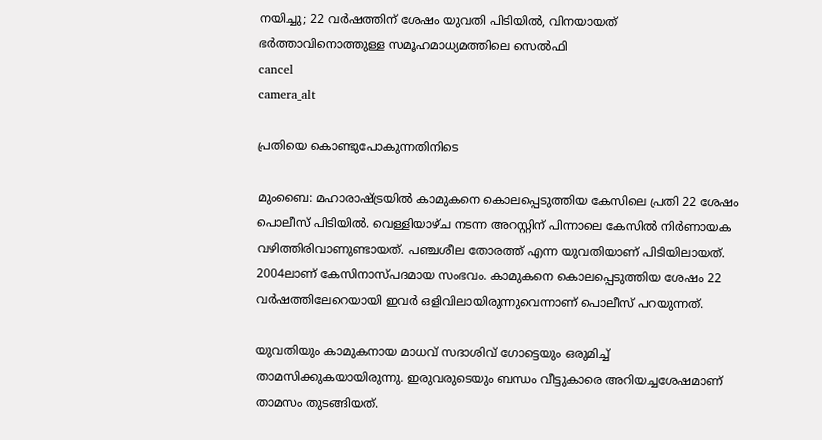നയിച്ചു; 22 വർഷത്തിന് ശേഷം യുവതി പിടിയിൽ, വിനയായത് ഭർത്താവിനൊത്തുള്ള സമൂഹമാധ‍്യമത്തിലെ സെൽഫി
cancel
camera_alt

പ്രതിയെ കൊണ്ടുപോകുന്നതിനിടെ

മുംബൈ: മഹാരാഷ്ട്രയിൽ കാമുകനെ കൊലപ്പെടുത്തിയ കേസിലെ പ്രതി 22 ശേഷം പൊലീസ് പിടിയിൽ. വെള്ളിയാഴ്ച നടന്ന അറസ്റ്റിന് പിന്നാലെ കേസിൽ നിർണായക വഴിത്തിരിവാണുണ്ടായത്. പഞ്ചശീല തോരത്ത് എന്ന യുവതിയാണ് പിടിയിലായത്. 2004ലാണ് കേസിനാസ്പദമായ സംഭവം. കാമുകനെ കൊലപ്പെടുത്തിയ ശേഷം 22 വർഷത്തിലേറെയായി ഇവർ ഒളിവിലായിരുന്നുവെന്നാണ് പൊലീസ് പറയുന്നത്.

യുവതിയും കാമുകനായ മാധവ് സദാശിവ് ഗോട്ടെയും ഒരുമിച്ച് താമസിക്കുകയായിരുന്നു. ഇരുവരുടെയും ബന്ധം വീട്ടുകാരെ അറിയച്ചശേഷമാണ് താമസം തുടങ്ങിയത്.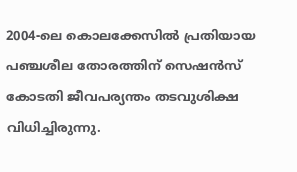2004-ലെ കൊലക്കേസിൽ പ്രതിയായ പഞ്ചശീല തോരത്തിന് സെഷൻസ് കോടതി ജീവപര്യന്തം തടവുശിക്ഷ വിധിച്ചിരുന്നു.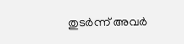തുടർന്ന് അവർ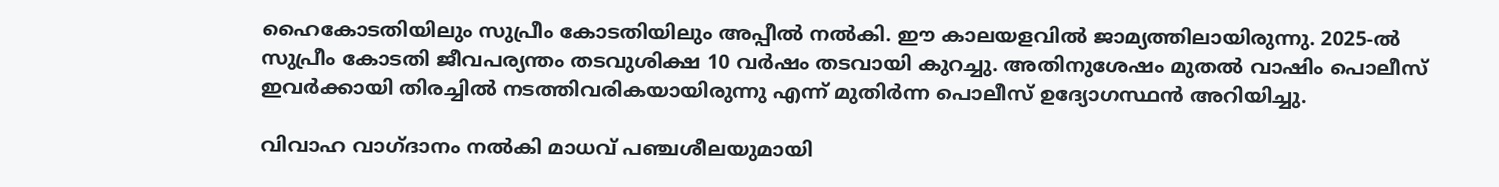ഹൈകോടതിയിലും സുപ്രീം കോടതിയിലും അപ്പീൽ നൽകി. ഈ കാലയളവിൽ ജാമ്യത്തിലായിരുന്നു. 2025-ൽ സുപ്രീം കോടതി ജീവപര്യന്തം തടവുശിക്ഷ 10 വർഷം തടവായി കുറച്ചു. അതിനുശേഷം മുതൽ വാഷിം പൊലീസ് ഇവർക്കായി തിരച്ചിൽ നടത്തിവരികയായിരുന്നു എന്ന് മുതിർന്ന പൊലീസ് ഉദ്യോഗസ്ഥന്‍ അറിയിച്ചു.

വിവാഹ വാഗ്ദാനം നൽകി മാധവ് പഞ്ചശീലയുമായി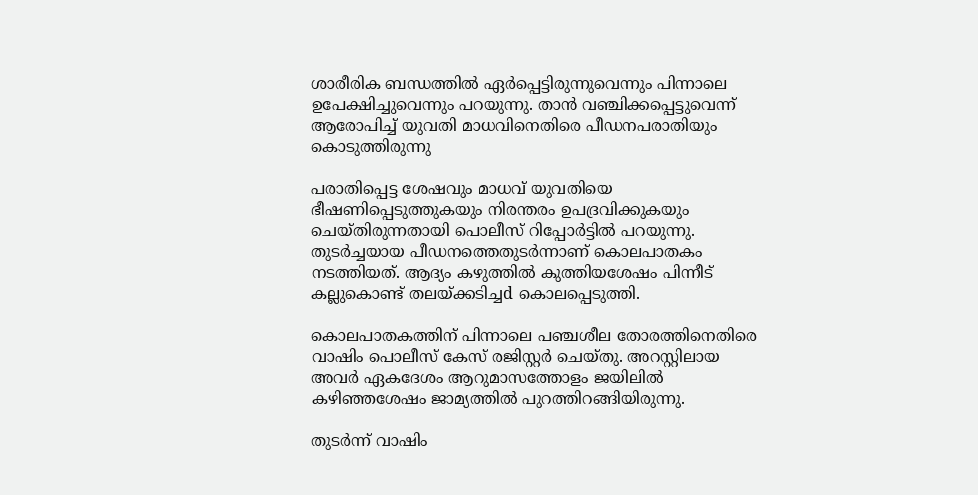ശാരീരിക ബന്ധത്തിൽ ഏർപ്പെട്ടിരുന്നുവെന്നും പിന്നാലെ ഉപേക്ഷിച്ചുവെന്നും പറയുന്നു. താന്‍ വഞ്ചിക്കപ്പെട്ടുവെന്ന് ആരോപിച്ച് യുവതി മാധവിനെതിരെ പീഡനപരാതിയും കൊടുത്തിരുന്നു

പരാതിപ്പെട്ട ശേഷവും മാധവ് യുവതിയെ ഭീഷണിപ്പെടുത്തുകയും നിരന്തരം ഉപദ്രവിക്കുകയും ചെയ്തിരുന്നതായി പൊലീസ് റിപ്പോർട്ടിൽ പറയുന്നു. തുടർച്ചയായ പീഡനത്തെതുടർന്നാണ് കൊലപാതകം നടത്തിയത്. ആദ്യം കഴുത്തിൽ കുത്തിയശേഷം പിന്നീട് കല്ലുകൊണ്ട് തലയ്ക്കടിച്ചd കൊലപ്പെടുത്തി.

കൊലപാതകത്തിന് പിന്നാലെ പഞ്ചശീല തോരത്തിനെതിരെ വാഷിം പൊലീസ് കേസ് രജിസ്റ്റർ ചെയ്തു. അറസ്റ്റിലായ അവർ ഏകദേശം ആറുമാസത്തോളം ജയിലിൽ കഴിഞ്ഞശേഷം ജാമ്യത്തിൽ പുറത്തിറങ്ങിയിരുന്നു.

തുടർന്ന് വാഷിം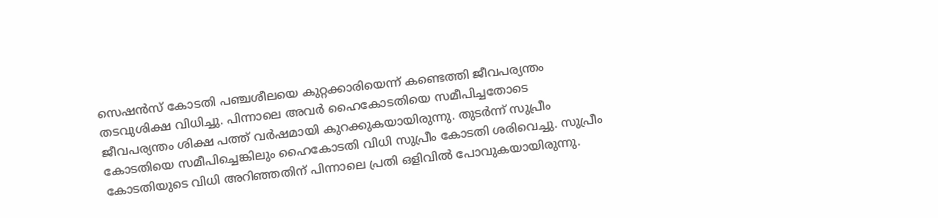സെഷൻസ് കോടതി പഞ്ചശീലയെ കുറ്റക്കാരിയെന്ന് കണ്ടെത്തി ജീവപര്യന്തം തടവുശിക്ഷ വിധിച്ചു. പിന്നാലെ അവർ ഹൈകോടതിയെ സമീപിച്ചതോടെ ജീവപര്യന്തം ശിക്ഷ പത്ത് വർഷമായി കുറക്കുകയായിരുന്നു. തുടർന്ന് സുപ്രീം കോടതിയെ സമീപിച്ചെങ്കിലും ഹൈകോടതി വിധി സുപ്രീം കോടതി ശരിവെച്ചു. സുപ്രീം കോടതിയുടെ വിധി അറിഞ്ഞതിന് പിന്നാലെ പ്രതി ഒളിവിൽ പോവുകയായിരുന്നു.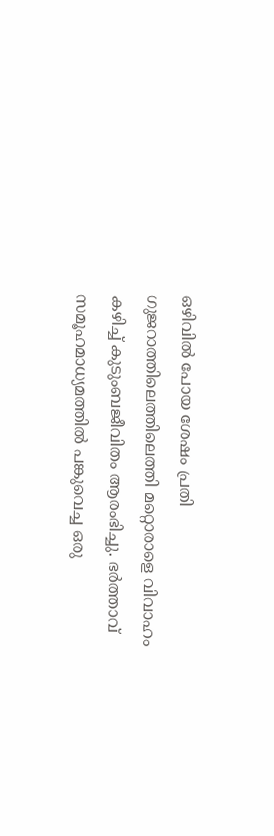ഒഴിവിൽ പോയ ശേഷം പ്രതി ഗുജറാത്തിലെത്തിലെത്തി മറ്റൊരാളെ വിവാഹം കഴിച്ച് കുടുംബജീവിതം ആരംഭിച്ചു. ഭർത്താവ് സമൂഹമാധ്യമത്തിൽ പങ്കുവെച്ച ഒരു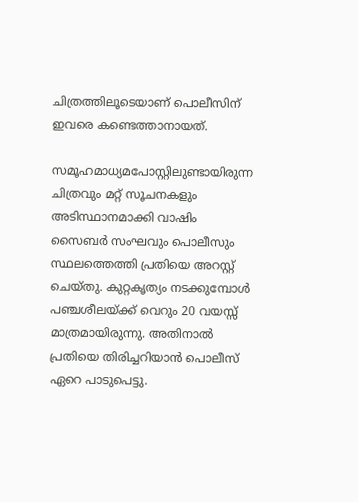ചിത്രത്തിലൂടെയാണ് പൊലീസിന് ഇവരെ കണ്ടെത്താനായത്.

സമൂഹമാധ‍്യമപോസ്റ്റിലുണ്ടായിരുന്ന ചിത്രവും മറ്റ് സൂചനകളും അടിസ്ഥാനമാക്കി വാഷിം സൈബർ സംഘവും പൊലീസും സ്ഥലത്തെത്തി പ്രതിയെ അറസ്റ്റ് ചെയ്തു. കുറ്റകൃത്യം നടക്കുമ്പോൾ പഞ്ചശീലയ്ക്ക് വെറും 20 വയസ്സ് മാത്രമായിരുന്നു. അതിനാൽ പ്രതിയെ തിരിച്ചറിയാന്‍ പൊലീസ് ഏറെ പാടുപെട്ടു.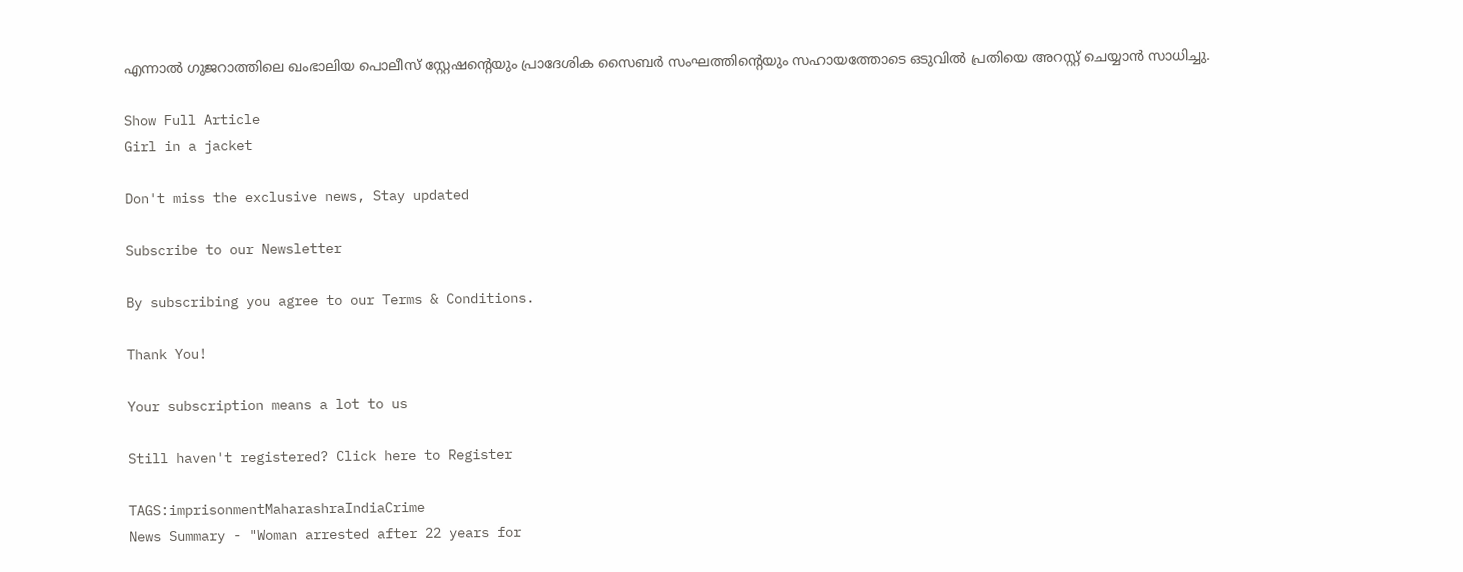എന്നാൽ ഗുജറാത്തിലെ ഖംഭാലിയ പൊലീസ് സ്റ്റേഷന്റെയും പ്രാദേശിക സൈബർ സംഘത്തിന്റെയും സഹായത്തോടെ ഒടുവിൽ പ്രതിയെ അറസ്റ്റ് ചെയ്യാൻ സാധിച്ചു.

Show Full Article
Girl in a jacket

Don't miss the exclusive news, Stay updated

Subscribe to our Newsletter

By subscribing you agree to our Terms & Conditions.

Thank You!

Your subscription means a lot to us

Still haven't registered? Click here to Register

TAGS:imprisonmentMaharashraIndiaCrime
News Summary - "Woman arrested after 22 years for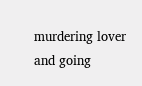murdering lover and going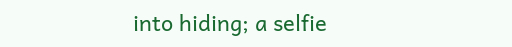into hiding; a selfie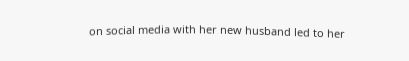on social media with her new husband led to her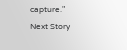capture."
Next Story